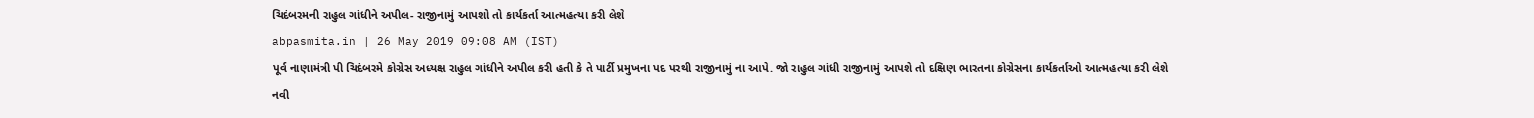ચિદંબરમની રાહુલ ગાંધીને અપીલ- રાજીનામું આપશો તો કાર્યકર્તા આત્મહત્યા કરી લેશે
abpasmita.in | 26 May 2019 09:08 AM (IST)
પૂર્વ નાણામંત્રી પી ચિદંબરમે કોગ્રેસ અધ્યક્ષ રાહુલ ગાંધીને અપીલ કરી હતી કે તે પાર્ટી પ્રમુખના પદ પરથી રાજીનામું ના આપે. જો રાહુલ ગાંધી રાજીનામું આપશે તો દક્ષિણ ભારતના કોગ્રેસના કાર્યકર્તાઓ આત્મહત્યા કરી લેશે
નવી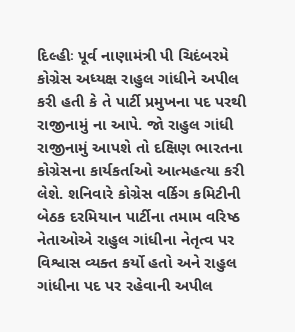દિલ્હીઃ પૂર્વ નાણામંત્રી પી ચિદંબરમે કોગ્રેસ અધ્યક્ષ રાહુલ ગાંધીને અપીલ કરી હતી કે તે પાર્ટી પ્રમુખના પદ પરથી રાજીનામું ના આપે. જો રાહુલ ગાંધી રાજીનામું આપશે તો દક્ષિણ ભારતના કોગ્રેસના કાર્યકર્તાઓ આત્મહત્યા કરી લેશે. શનિવારે કોગ્રેસ વર્કિગ કમિટીની બેઠક દરમિયાન પાર્ટીના તમામ વરિષ્ઠ નેતાઓએ રાહુલ ગાંધીના નેતૃત્વ પર વિશ્વાસ વ્યક્ત કર્યો હતો અને રાહુલ ગાંધીના પદ પર રહેવાની અપીલ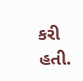કરી હતી.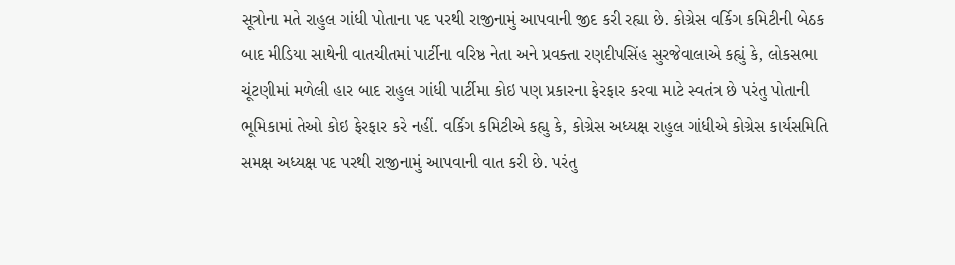સૂત્રોના મતે રાહુલ ગાંધી પોતાના પદ પરથી રાજીનામું આપવાની જીદ કરી રહ્યા છે. કોગ્રેસ વર્કિગ કમિટીની બેઠક બાદ મીડિયા સાથેની વાતચીતમાં પાર્ટીના વરિષ્ઠ નેતા અને પ્રવક્તા રણદીપસિંહ સુરજેવાલાએ કહ્યું કે, લોકસભા ચૂંટણીમાં મળેલી હાર બાદ રાહુલ ગાંધી પાર્ટીમા કોઇ પણ પ્રકારના ફેરફાર કરવા માટે સ્વતંત્ર છે પરંતુ પોતાની ભૂમિકામાં તેઓ કોઇ ફેરફાર કરે નહીં. વર્કિગ કમિટીએ કહ્યુ કે, કોગ્રેસ અધ્યક્ષ રાહુલ ગાંધીએ કોગ્રેસ કાર્યસમિતિ સમક્ષ અધ્યક્ષ પદ પરથી રાજીનામું આપવાની વાત કરી છે. પરંતુ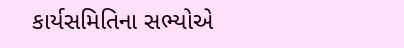કાર્યસમિતિના સભ્યોએ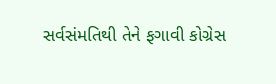સર્વસંમતિથી તેને ફગાવી કોગ્રેસ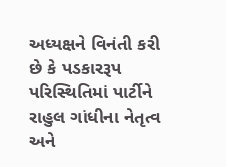અધ્યક્ષને વિનંતી કરી છે કે પડકારરૂપ પરિસ્થિતિમાં પાર્ટીને રાહુલ ગાંધીના નેતૃત્વ અને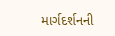માર્ગદર્શનની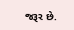જરૂર છે.